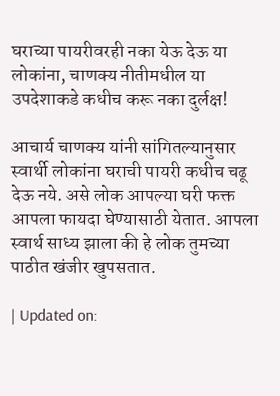घराच्या पायरीवरही नका येऊ देऊ या लोकांना, चाणक्य नीतीमधील या उपदेशाकडे कधीच करू नका दुर्लक्ष!

आचार्य चाणक्य यांनी सांगितल्यानुसार स्वार्थी लोकांना घराची पायरी कधीच चढू देऊ नये. असे लोक आपल्या घरी फक्त आपला फायदा घेण्यासाठी येतात. आपला स्वार्थ साध्य झाला की हे लोक तुमच्या पाठीत खंजीर खुपसतात.

| Updated on: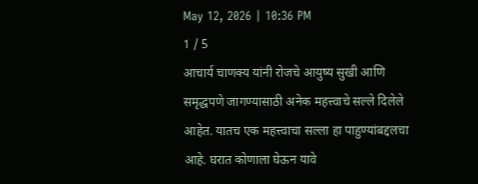May 12, 2026 | 10:36 PM
1 / 5
आचार्य चाणक्य यांनी रोजचे आयुष्य सुखी आणि समृद्धपणे जागण्यासाठी अनेक महत्त्वाचे सल्ले दिलेले आहेत. यातच एक महत्त्वाचा सल्ला हा पाहुण्यांबद्दलचा आहे. घरात कोणाला घेऊन यावे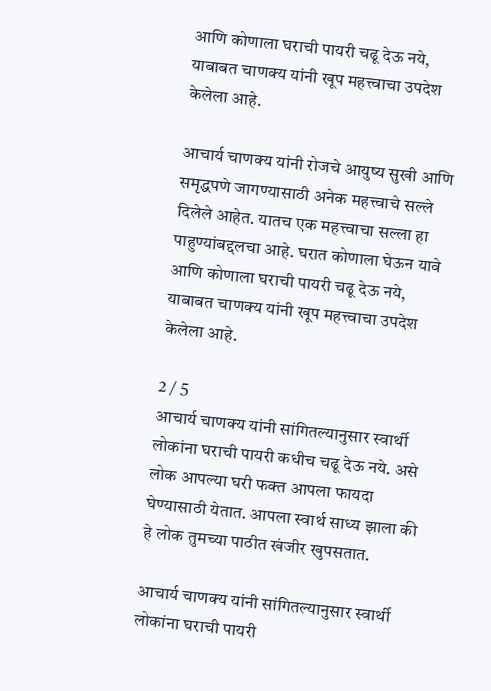आणि कोणाला घराची पायरी चढू देऊ नये, याबाबत चाणक्य यांनी खूप महत्त्वाचा उपदेश केलेला आहे.

आचार्य चाणक्य यांनी रोजचे आयुष्य सुखी आणि समृद्धपणे जागण्यासाठी अनेक महत्त्वाचे सल्ले दिलेले आहेत. यातच एक महत्त्वाचा सल्ला हा पाहुण्यांबद्दलचा आहे. घरात कोणाला घेऊन यावे आणि कोणाला घराची पायरी चढू देऊ नये, याबाबत चाणक्य यांनी खूप महत्त्वाचा उपदेश केलेला आहे.

2 / 5
आचार्य चाणक्य यांनी सांगितल्यानुसार स्वार्थी लोकांना घराची पायरी कधीच चढू देऊ नये. असे लोक आपल्या घरी फक्त आपला फायदा घेण्यासाठी येतात. आपला स्वार्थ साध्य झाला की हे लोक तुमच्या पाठीत खंजीर खुपसतात.

आचार्य चाणक्य यांनी सांगितल्यानुसार स्वार्थी लोकांना घराची पायरी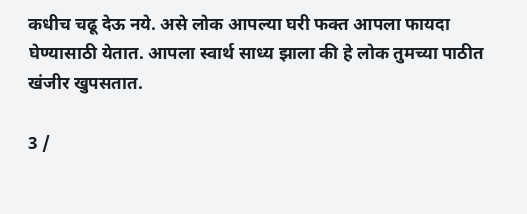कधीच चढू देऊ नये. असे लोक आपल्या घरी फक्त आपला फायदा घेण्यासाठी येतात. आपला स्वार्थ साध्य झाला की हे लोक तुमच्या पाठीत खंजीर खुपसतात.

3 /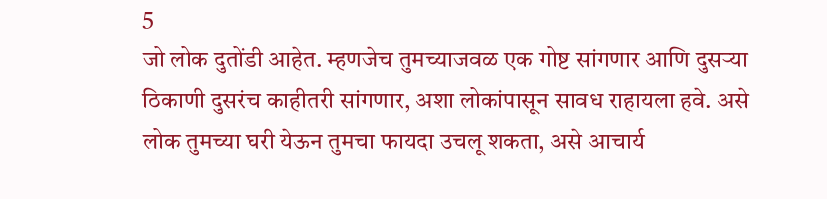5
जो लोक दुतोंडी आहेत. म्हणजेच तुमच्याजवळ एक गोष्ट सांगणार आणि दुसऱ्या ठिकाणी दुसरंच काहीतरी सांगणार, अशा लोकांपासून सावध राहायला हवे. असे लोक तुमच्या घरी येऊन तुमचा फायदा उचलू शकता, असे आचार्य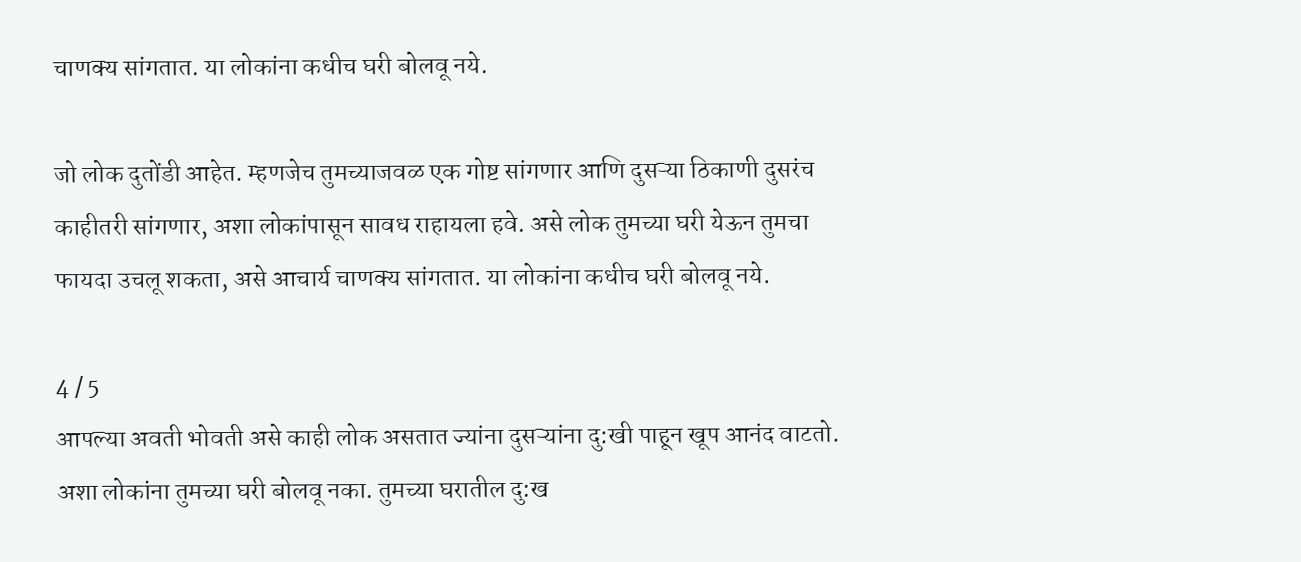चाणक्य सांगतात. या लोकांना कधीच घरी बोलवू नये.

जो लोक दुतोंडी आहेत. म्हणजेच तुमच्याजवळ एक गोष्ट सांगणार आणि दुसऱ्या ठिकाणी दुसरंच काहीतरी सांगणार, अशा लोकांपासून सावध राहायला हवे. असे लोक तुमच्या घरी येऊन तुमचा फायदा उचलू शकता, असे आचार्य चाणक्य सांगतात. या लोकांना कधीच घरी बोलवू नये.

4 / 5
आपल्या अवती भोवती असे काही लोक असतात ज्यांना दुसऱ्यांना दु:खी पाहून खूप आनंद वाटतो. अशा लोकांना तुमच्या घरी बोलवू नका. तुमच्या घरातील दु:ख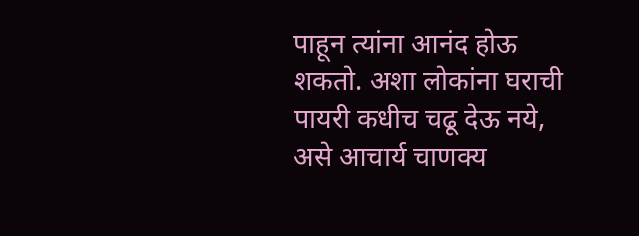पाहून त्यांना आनंद होऊ शकतो. अशा लोकांना घराची पायरी कधीच चढू देऊ नये, असे आचार्य चाणक्य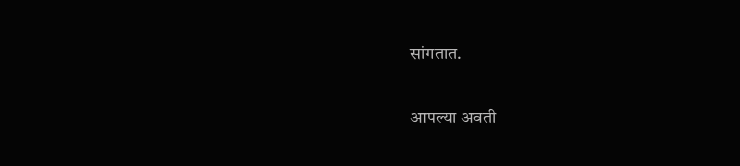सांगतात.

आपल्या अवती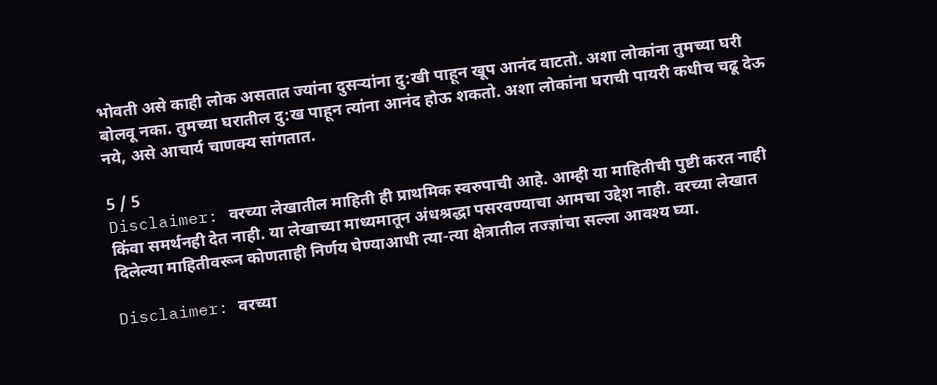भोवती असे काही लोक असतात ज्यांना दुसऱ्यांना दु:खी पाहून खूप आनंद वाटतो. अशा लोकांना तुमच्या घरी बोलवू नका. तुमच्या घरातील दु:ख पाहून त्यांना आनंद होऊ शकतो. अशा लोकांना घराची पायरी कधीच चढू देऊ नये, असे आचार्य चाणक्य सांगतात.

5 / 5
Disclaimer: वरच्या लेखातील माहिती ही प्राथमिक स्वरुपाची आहे. आम्ही या माहितीची पुष्टी करत नाही किंवा समर्थनही देत नाही. या लेखाच्या माध्यमातून अंधश्रद्धा पसरवण्याचा आमचा उद्देश नाही. वरच्या लेखात दिलेल्या माहितीवरून कोणताही निर्णय घेण्याआधी त्या-त्या क्षेत्रातील तज्ज्ञांचा सल्ला आवश्य घ्या.

Disclaimer: वरच्या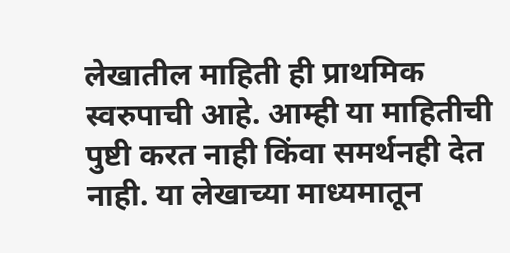लेखातील माहिती ही प्राथमिक स्वरुपाची आहे. आम्ही या माहितीची पुष्टी करत नाही किंवा समर्थनही देत नाही. या लेखाच्या माध्यमातून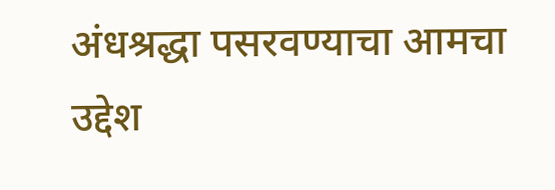अंधश्रद्धा पसरवण्याचा आमचा उद्देश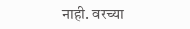नाही. वरच्या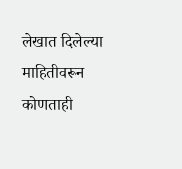लेखात दिलेल्या माहितीवरून कोणताही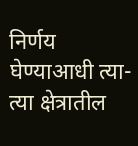निर्णय घेण्याआधी त्या-त्या क्षेत्रातील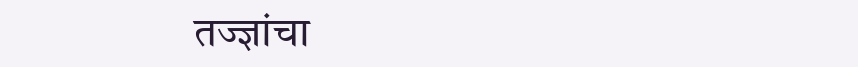तज्ज्ञांचा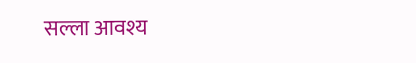सल्ला आवश्य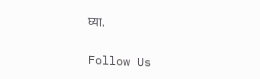घ्या.

Follow Us